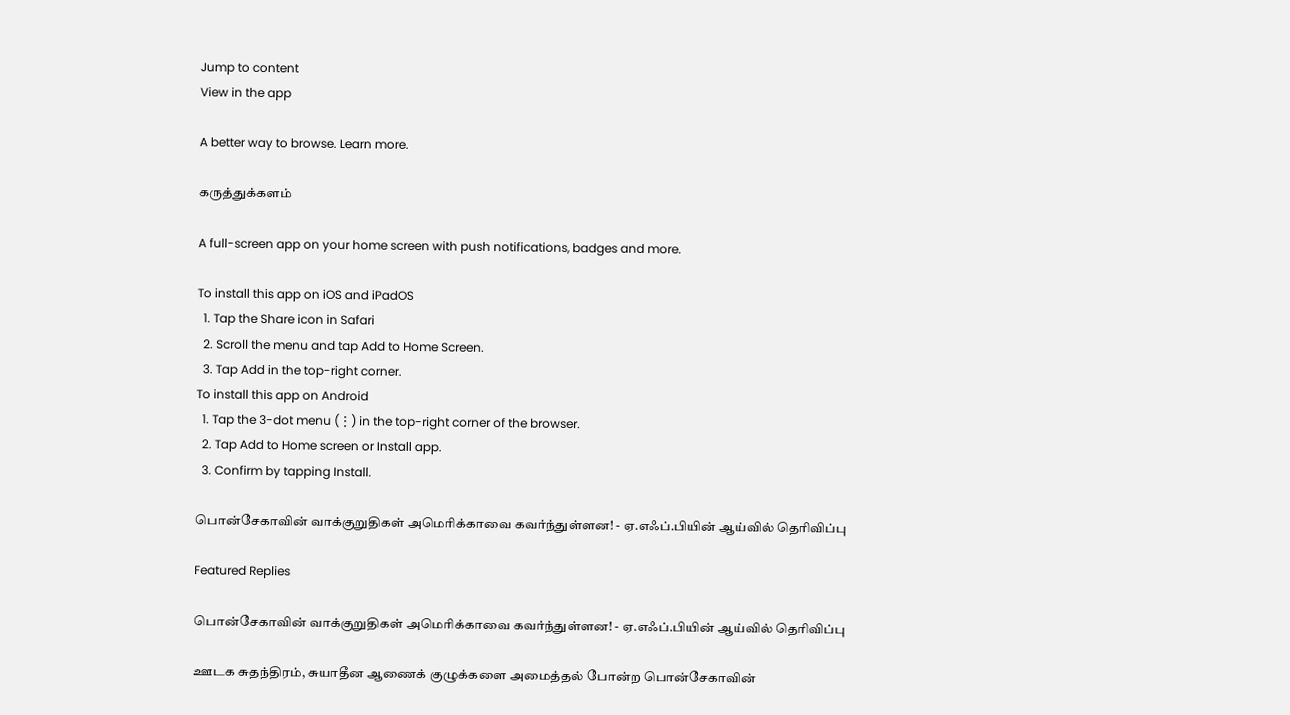Jump to content
View in the app

A better way to browse. Learn more.

கருத்துக்களம்

A full-screen app on your home screen with push notifications, badges and more.

To install this app on iOS and iPadOS
  1. Tap the Share icon in Safari
  2. Scroll the menu and tap Add to Home Screen.
  3. Tap Add in the top-right corner.
To install this app on Android
  1. Tap the 3-dot menu (⋮) in the top-right corner of the browser.
  2. Tap Add to Home screen or Install app.
  3. Confirm by tapping Install.

பொன்சேகாவின் வாக்குறுதிகள் அமெரிக்காவை கவர்ந்துள்ளன! - ஏ.எஃப்.பியின் ஆய்வில் தெரிவிப்பு

Featured Replies

பொன்சேகாவின் வாக்குறுதிகள் அமெரிக்காவை கவர்ந்துள்ளன! - ஏ.எஃப்.பியின் ஆய்வில் தெரிவிப்பு

ஊடக சுதந்திரம், சுயாதீன ஆணைக் குழுக்களை அமைத்தல் போன்ற பொன்சேகாவின்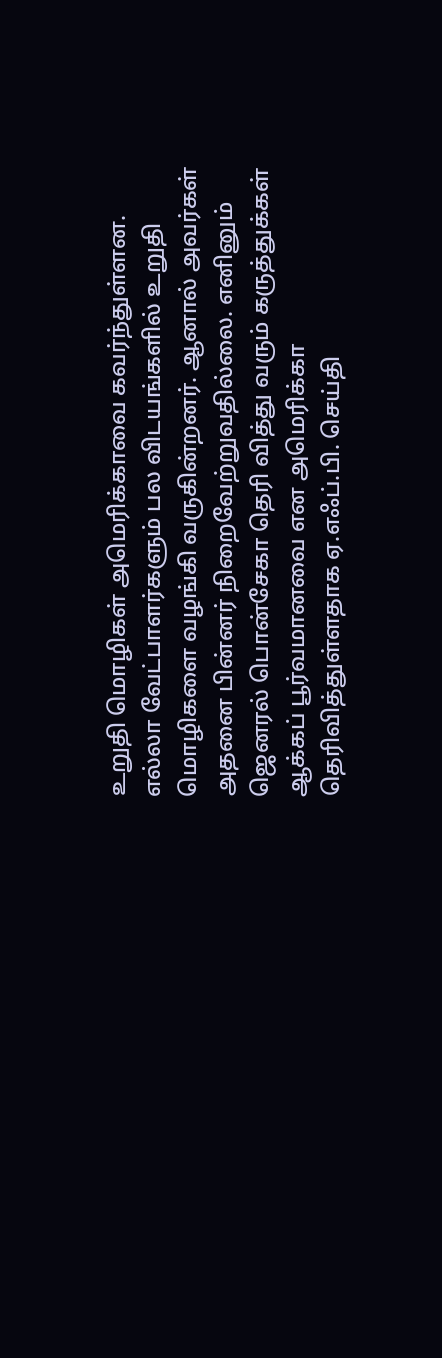உறுதி மொழிகள் அமெரிக்காவை கவர்ந்துள்ளன. எல்லா வேட்பாளர்களும் பல விடயங்களில் உறுதி மொழிகளை வழங்கி வருகின்றனர். ஆனால் அவர்கள் அதனை பின்னர் நிறைவேற்றுவதில்லை. எனினும் ஜெனரல் பொன்சேகா தெரி வித்து வரும் கருத்துக்கள் ஆக்கப் பூர்வமானவை என அமெரிக்கா தெரிவித்துள்ளதாக ஏ.எஃப்.பி. செய்தி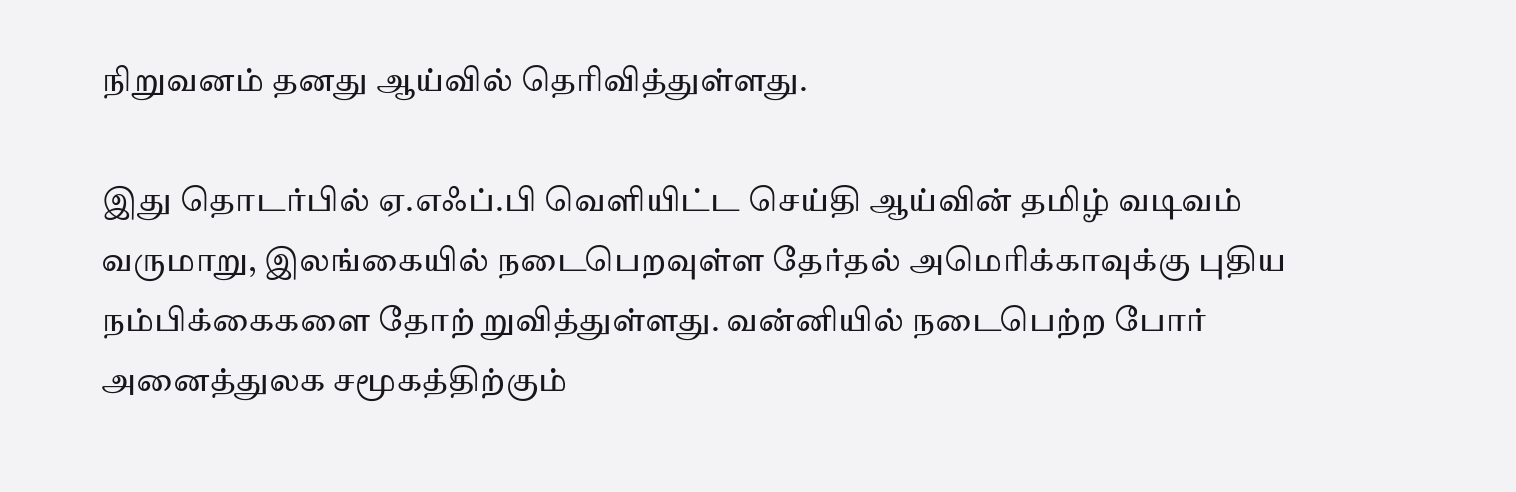நிறுவனம் தனது ஆய்வில் தெரிவித்துள்ளது.

இது தொடர்பில் ஏ.எஃப்.பி வெளியிட்ட செய்தி ஆய்வின் தமிழ் வடிவம் வருமாறு, இலங்கையில் நடைபெறவுள்ள தேர்தல் அமெரிக்காவுக்கு புதிய நம்பிக்கைகளை தோற் றுவித்துள்ளது. வன்னியில் நடைபெற்ற போர் அனைத்துலக சமூகத்திற்கும்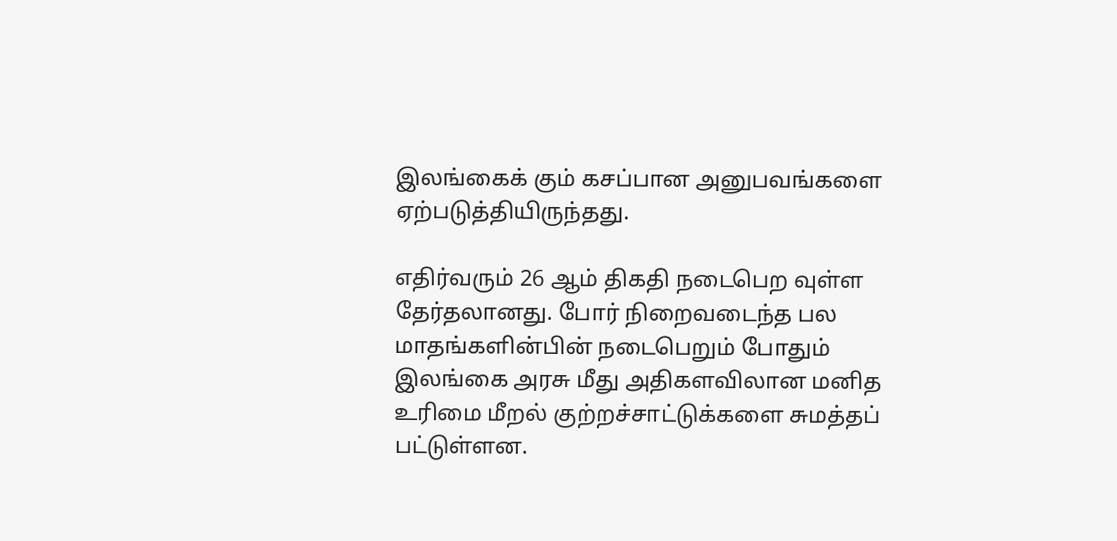இலங்கைக் கும் கசப்பான அனுபவங்களை ஏற்படுத்தியிருந்தது.

எதிர்வரும் 26 ஆம் திகதி நடைபெற வுள்ள தேர்தலானது. போர் நிறைவடைந்த பல மாதங்களின்பின் நடைபெறும் போதும் இலங்கை அரசு மீது அதிகளவிலான மனித உரிமை மீறல் குற்றச்சாட்டுக்களை சுமத்தப் பட்டுள்ளன.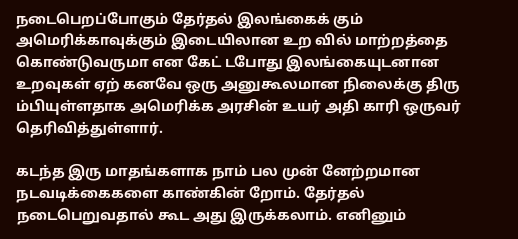நடைபெறப்போகும் தேர்தல் இலங்கைக் கும் அமெரிக்காவுக்கும் இடையிலான உற வில் மாற்றத்தை கொண்டுவருமா என கேட் டபோது இலங்கையுடனான உறவுகள் ஏற் கனவே ஒரு அனுகூலமான நிலைக்கு திரு ம்பியுள்ளதாக அமெரிக்க அரசின் உயர் அதி காரி ஒருவர் தெரிவித்துள்ளார்.

கடந்த இரு மாதங்களாக நாம் பல முன் னேற்றமான நடவடிக்கைகளை காண்கின் றோம். தேர்தல் நடைபெறுவதால் கூட அது இருக்கலாம். எனினும்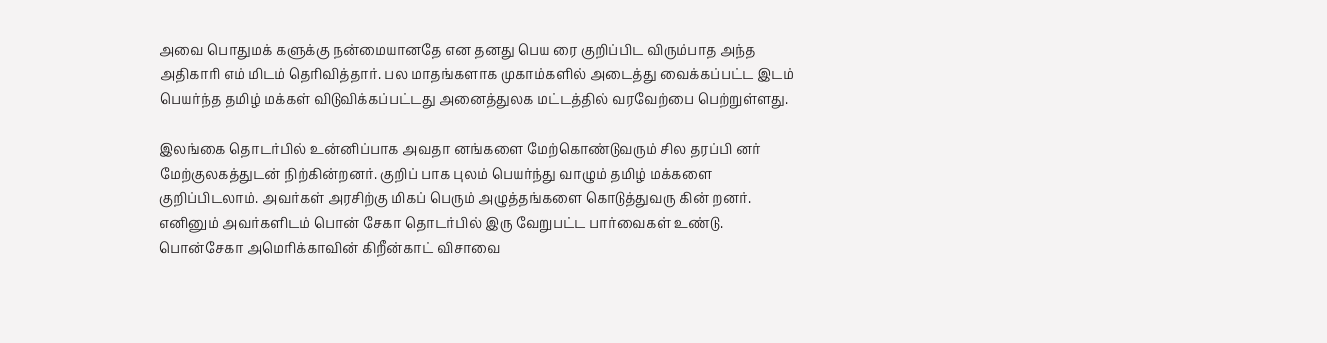அவை பொதுமக் களுக்கு நன்மையானதே என தனது பெய ரை குறிப்பிட விரும்பாத அந்த அதிகாரி எம் மிடம் தெரிவித்தார். பல மாதங்களாக முகாம்களில் அடைத்து வைக்கப்பட்ட இடம் பெயர்ந்த தமிழ் மக்கள் விடுவிக்கப்பட்டது அனைத்துலக மட்டத்தில் வரவேற்பை பெற்றுள்ளது.

இலங்கை தொடர்பில் உன்னிப்பாக அவதா னங்களை மேற்கொண்டுவரும் சில தரப்பி னர் மேற்குலகத்துடன் நிற்கின்றனர். குறிப் பாக புலம் பெயர்ந்து வாழும் தமிழ் மக்களை குறிப்பிடலாம். அவர்கள் அரசிற்கு மிகப் பெரும் அழுத்தங்களை கொடுத்துவரு கின் றனர். எனினும் அவர்களிடம் பொன் சேகா தொடர்பில் இரு வேறுபட்ட பார்வைகள் உண்டு. பொன்சேகா அமெரிக்காவின் கிறீன்காட் விசாவை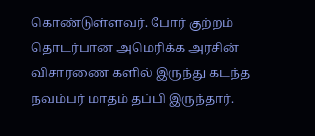கொண்டுள்ளவர். போர் குற்றம் தொடர்பான அமெரிக்க அரசின் விசாரணை களில் இருந்து கடந்த நவம்பர் மாதம் தப்பி இருந்தார்.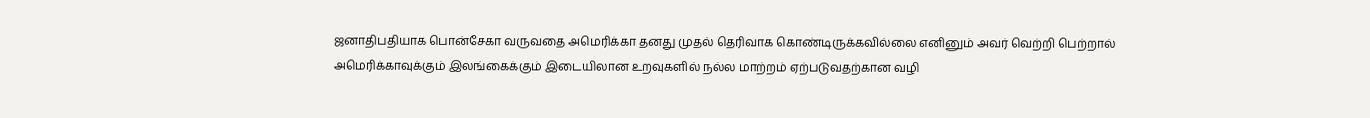ஜனாதிபதியாக பொன்சேகா வருவதை அமெரிக்கா தனது முதல் தெரிவாக கொண்டிருக்கவில்லை எனினும் அவர் வெற்றி பெற்றால் அமெரிக்காவுக்கும் இலங்கைக்கும் இடையிலான உறவுகளில் நல்ல மாற்றம் ஏற்படுவதற்கான வழி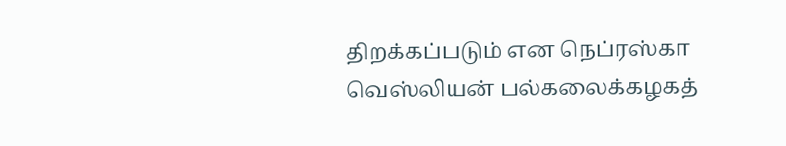திறக்கப்படும் என நெப்ரஸ்கா வெஸ்லியன் பல்கலைக்கழகத்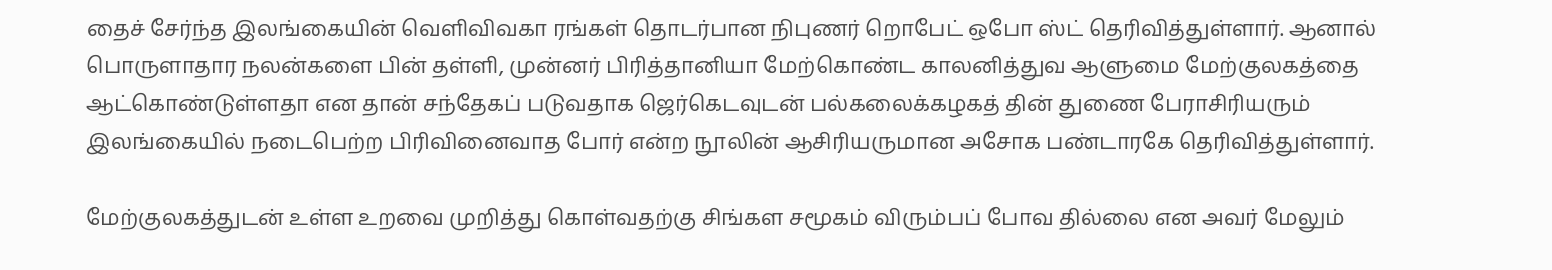தைச் சேர்ந்த இலங்கையின் வெளிவிவகா ரங்கள் தொடர்பான நிபுணர் றொபேட் ஒபோ ஸ்ட் தெரிவித்துள்ளார். ஆனால் பொருளாதார நலன்களை பின் தள்ளி, முன்னர் பிரித்தானியா மேற்கொண்ட காலனித்துவ ஆளுமை மேற்குலகத்தை ஆட்கொண்டுள்ளதா என தான் சந்தேகப் படுவதாக ஜெர்கெடவுடன் பல்கலைக்கழகத் தின் துணை பேராசிரியரும் இலங்கையில் நடைபெற்ற பிரிவினைவாத போர் என்ற நூலின் ஆசிரியருமான அசோக பண்டாரகே தெரிவித்துள்ளார்.

மேற்குலகத்துடன் உள்ள உறவை முறித்து கொள்வதற்கு சிங்கள சமூகம் விரும்பப் போவ தில்லை என அவர் மேலும்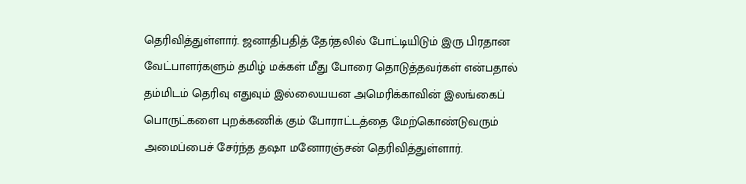தெரிவித்துள்ளார். ஜனாதிபதித் தேர்தலில் போட்டியிடும் இரு பிரதான வேட்பாளர்களும் தமிழ் மக்கள் மீது போரை தொடுத்தவர்கள் என்பதால் தம்மிடம் தெரிவு எதுவும் இல்லையயன அமெரிக்காவின் இலங்கைப் பொருட்களை புறக்கணிக் கும் போராட்டத்தை மேற்கொண்டுவரும் அமைப்பைச் சேர்ந்த தஷா மனோரஞ்சன் தெரிவித்துள்ளார்.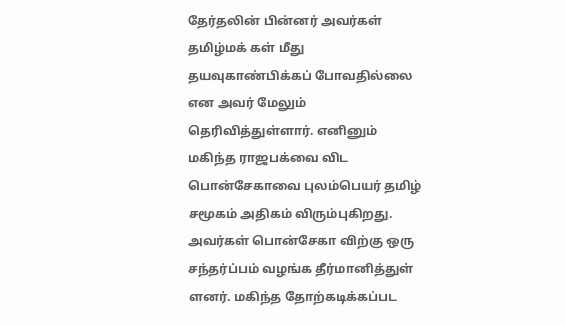தேர்தலின் பின்னர் அவர்கள் தமிழ்மக் கள் மீது தயவுகாண்பிக்கப் போவதில்லை என அவர் மேலும் தெரிவித்துள்ளார். எனினும் மகிந்த ராஜபக்வை விட பொன்சேகாவை புலம்பெயர் தமிழ் சமூகம் அதிகம் விரும்புகிறது. அவர்கள் பொன்சேகா விற்கு ஒரு சந்தர்ப்பம் வழங்க தீர்மானித்துள் ளனர். மகிந்த தோற்கடிக்கப்பட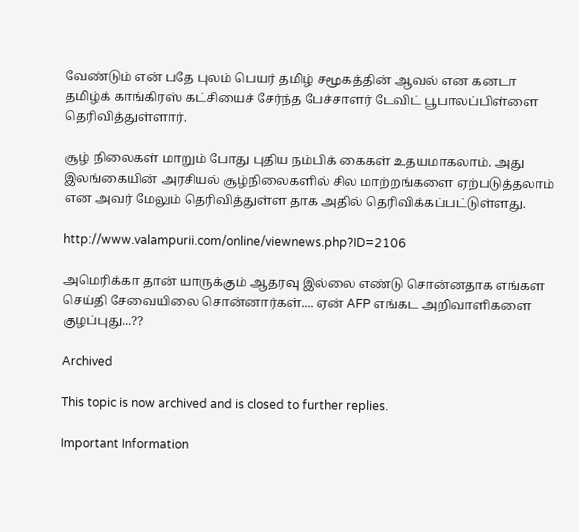வேண்டும் என் பதே புலம் பெயர் தமிழ் சமூகத்தின் ஆவல் என கனடா தமிழ்க் காங்கிரஸ் கட்சியைச் சேர்ந்த பேச்சாளர் டேவிட் பூபாலப்பிள்ளை தெரிவித்துள்ளார்.

சூழ் நிலைகள் மாறும் போது புதிய நம்பிக் கைகள் உதயமாகலாம். அது இலங்கையின் அரசியல் சூழ்நிலைகளில் சில மாற்றங்களை ஏற்படுத்தலாம் என அவர் மேலும் தெரிவித்துள்ள தாக அதில் தெரிவிக்கப்பட்டுள்ளது.

http://www.valampurii.com/online/viewnews.php?ID=2106

அமெரிக்கா தான் யாருக்கும் ஆதரவு இல்லை எண்டு சொன்னதாக எங்கள செய்தி சேவையிலை சொன்னார்கள்.... ஏன் AFP எங்கட அறிவாளிகளை குழப்புது...??

Archived

This topic is now archived and is closed to further replies.

Important Information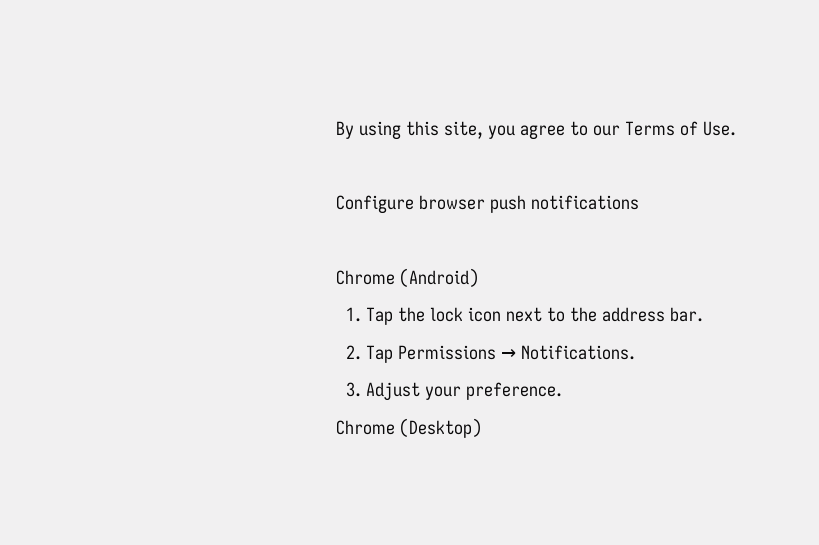By using this site, you agree to our Terms of Use.

Configure browser push notifications

Chrome (Android)
  1. Tap the lock icon next to the address bar.
  2. Tap Permissions → Notifications.
  3. Adjust your preference.
Chrome (Desktop)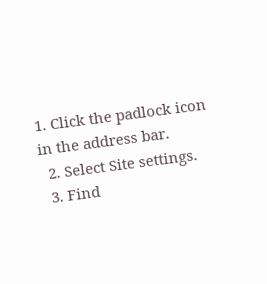1. Click the padlock icon in the address bar.
  2. Select Site settings.
  3. Find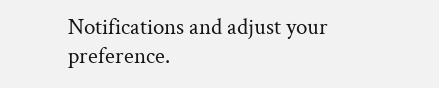Notifications and adjust your preference.